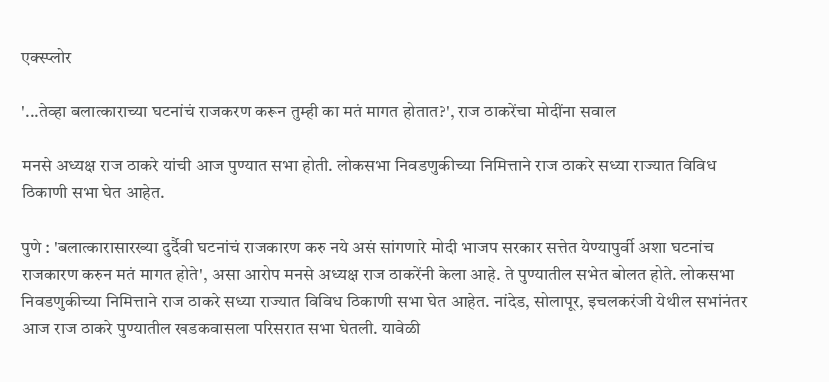एक्स्प्लोर

'...तेव्हा बलात्काराच्या घटनांचं राजकरण करून तुम्ही का मतं मागत होतात?', राज ठाकरेंचा मोदींना सवाल

मनसे अध्यक्ष राज ठाकरे यांची आज पुण्यात सभा होती. लोकसभा निवडणुकीच्या निमित्ताने राज ठाकरे सध्या राज्यात विविध ठिकाणी सभा घेत आहेत.

पुणे : 'बलात्कारासारख्या दुर्दैवी घटनांचं राजकारण करु नये असं सांगणारे मोदी भाजप सरकार सत्तेत येण्यापुर्वी अशा घटनांच राजकारण करुन मतं मागत होते', असा आरोप मनसे अध्यक्ष राज ठाकरेंनी केला आहे. ते पुण्यातील सभेत बोलत होते. लोकसभा निवडणुकीच्या निमित्ताने राज ठाकरे सध्या राज्यात विविध ठिकाणी सभा घेत आहेत. नांदेड, सोलापूर, इचलकरंजी येथील सभांनंतर आज राज ठाकरे पुण्यातील खडकवासला परिसरात सभा घेतली. यावेळी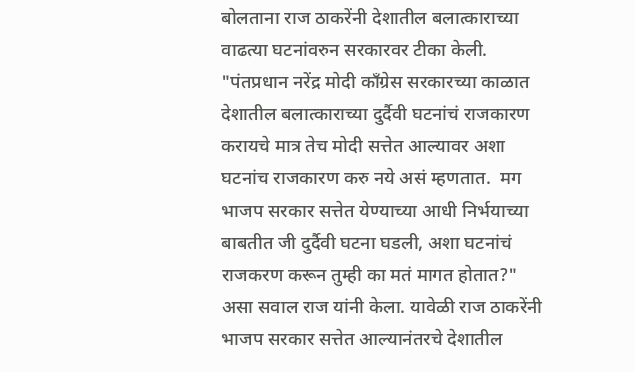बोलताना राज ठाकरेंनी देशातील बलात्काराच्या वाढत्या घटनांवरुन सरकारवर टीका केली. "पंतप्रधान नरेंद्र मोदी काँग्रेस सरकारच्या काळात देशातील बलात्काराच्या दुर्दैवी घटनांचं राजकारण करायचे मात्र तेच मोदी सत्तेत आल्यावर अशा घटनांच राजकारण करु नये असं म्हणतात.  मग भाजप सरकार सत्तेत येण्याच्या आधी निर्भयाच्या बाबतीत जी दुर्दैवी घटना घडली, अशा घटनांचं राजकरण करून तुम्ही का मतं मागत होतात?" असा सवाल राज यांनी केला. यावेळी राज ठाकरेंनी भाजप सरकार सत्तेत आल्यानंतरचे देशातील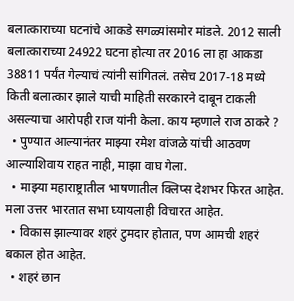बलात्काराच्या घटनांचे आकडे सगळ्यांसमोर मांडले. 2012 साली बलात्काराच्या 24922 घटना होत्या तर 2016 ला हा आकडा 38811 पर्यंत गेल्याचं त्यांनी सांगितलं. तसेच 2017-18 मध्ये किती बलात्कार झाले याची माहिती सरकारने दाबून टाकली असल्याचा आरोपही राज यांनी केला. काय म्हणाले राज ठाकरे ?
  • पुण्यात आल्यानंतर माझ्या रमेश वांजळे यांची आठवण आल्याशिवाय राहत नाही, माझा वाघ गेला.
  • माझ्या महाराष्ट्रातील भाषणातील क्लिप्स देशभर फिरत आहेत. मला उत्तर भारतात सभा घ्यायलाही विचारत आहेत.
  • विकास झाल्यावर शहरं टुमदार होतात, पण आमची शहरं बकाल होत आहेत.
  • शहरं छान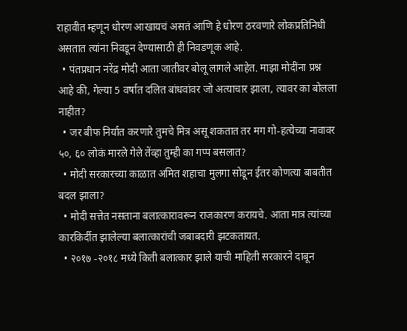राहावीत म्हणून धोरण आखायचं असतं आणि हे धोरण ठरवणारे लोकप्रतिनिधी असतात त्यांना निवडून देण्यासाठी ही निवडणूक आहे.
  • पंतप्रधान नरेंद्र मोदी आता जातीवर बोलू लागले आहेत. माझा मोदींना प्रश्न आहे की, गेल्या 5 वर्षात दलित बांधवांवर जो अत्याचार झाला, त्यावर का बोलला नाहीत?
  • जर बीफ निर्यात करणारे तुमचे मित्र असू शकतात तर मग गो-हत्येच्या नावावर ५०, ६० लोकं मारले गेले तेंव्हा तुम्ही का गप्प बसलात?
  • मोदी सरकारच्या काळात अमित शहाचा मुलगा सोडून ईतर कोणत्या बाबतीत बदल झाला?
  • मोदी सत्तेत नसताना बलात्कारावरून राजकारण करायचे. आता मात्र त्यांच्या कारकिर्दीत झालेल्या बलात्कारांची जबाबदारी झटकतायत.
  • २०१७ -२०१८ मध्ये किती बलात्कार झाले याची माहिती सरकारने दाबून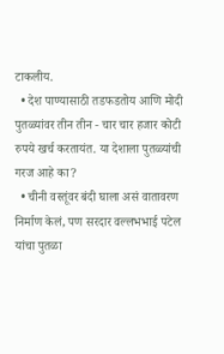टाकलीय.
  • देश पाण्यासाठी तडफडतोय आणि मोदी पुतळ्यांवर तीन तीन - चार चार हजार कोटी रुपये खर्च करतायंत. या देशाला पुतळ्यांची गरज आहे का?
  • चीनी वस्तूंवर बंदी घाला असं वातावरण निर्माण केलं, पण सरदार वल्लभभाई पटेल यांचा पुतळा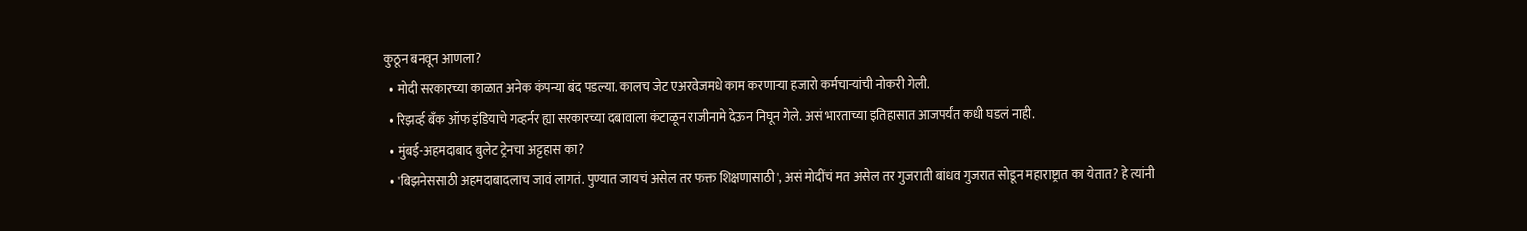कुठून बनवून आणला?
  • मोदी सरकारच्या काळात अनेक कंपन्या बंद पडल्या. कालच जेट एअरवेजमधे काम करणाऱ्या हजारो कर्मचाऱ्यांची नोकरी गेली.
  • रिझर्व्ह बँक ऑफ इंडियाचे गव्हर्नर ह्या सरकारच्या दबावाला कंटाळून राजीनामे देऊन निघून गेले. असं भारताच्या इतिहासात आजपर्यंत कधी घडलं नाही.
  • मुंबई-अहमदाबाद बुलेट ट्रेनचा अट्टहास का?
  • 'बिझनेससाठी अहमदाबादलाच जावं लागतं. पुण्यात जायचं असेल तर फक्त शिक्षणासाठी', असं मोदींचं मत असेल तर गुजराती बांधव गुजरात सोडून महाराष्ट्रात का येतात? हे त्यांनी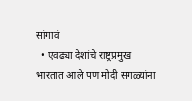सांगावं
  • एवढ्या देशांचे राष्ट्रप्रमुख भारतात आले पण मोदी सगळ्यांना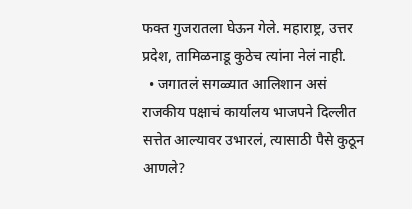फक्त गुजरातला घेऊन गेले. महाराष्ट्र, उत्तर प्रदेश, तामिळनाडू कुठेच त्यांना नेलं नाही.
  • जगातलं सगळ्यात आलिशान असं राजकीय पक्षाचं कार्यालय भाजपने दिल्लीत सत्तेत आल्यावर उभारलं, त्यासाठी पैसे कुठून आणले?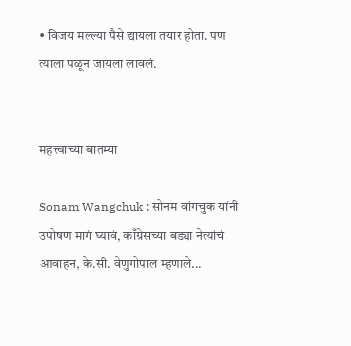• विजय मल्ल्या पैसे द्यायला तयार होता. पण त्याला पळून जायला लावलं.


महत्त्वाच्या बातम्या

Sonam Wangchuk : सोनम वांगचुक यांनी उपोषण मागं घ्यावं, काँग्रेसच्या बड्या नेत्यांचं आवाहन, के.सी. वेणुगोपाल म्हणाले...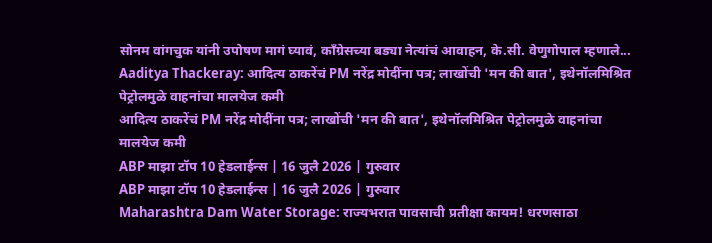सोनम वांगचुक यांनी उपोषण मागं घ्यावं, काँग्रेसच्या बड्या नेत्यांचं आवाहन, के.सी. वेणुगोपाल म्हणाले...
Aaditya Thackeray: आदित्य ठाकरेंचं PM नरेंद्र मोदींना पत्र; लाखोंची 'मन की बात', इथेनॉलमिश्रित पेट्रोलमुळे वाहनांचा मालयेज कमी
आदित्य ठाकरेंचं PM नरेंद्र मोदींना पत्र; लाखोंची 'मन की बात', इथेनॉलमिश्रित पेट्रोलमुळे वाहनांचा मालयेज कमी
ABP माझा टॉप 10 हेडलाईन्स | 16 जुलै 2026 | गुरुवार
ABP माझा टॉप 10 हेडलाईन्स | 16 जुलै 2026 | गुरुवार
Maharashtra Dam Water Storage: राज्यभरात पावसाची प्रतीक्षा कायम! धरणसाठा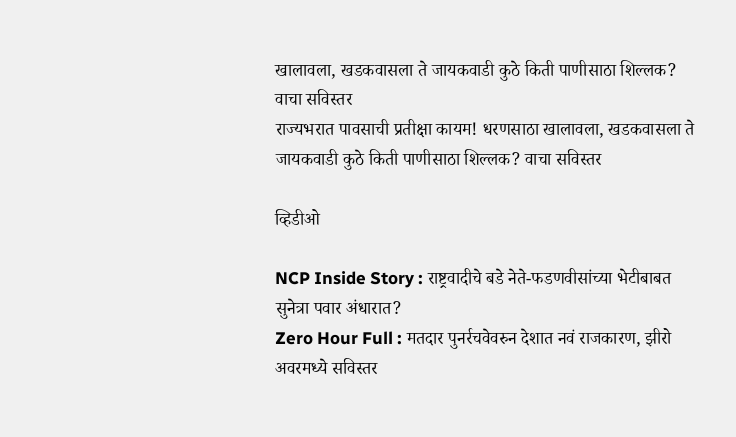खालावला, खडकवासला ते जायकवाडी कुठे किती पाणीसाठा शिल्लक? वाचा सविस्तर
राज्यभरात पावसाची प्रतीक्षा कायम! धरणसाठा खालावला, खडकवासला ते जायकवाडी कुठे किती पाणीसाठा शिल्लक? वाचा सविस्तर

व्हिडीओ

NCP Inside Story : राष्ट्रवादीचे बडे नेते-फडणवीसांच्या भेटीबाबत सुनेत्रा पवार अंधारात?
Zero Hour Full : मतदार पुनर्रचवेवरुन देशात नवं राजकारण, झीरो अवरमध्ये सविस्तर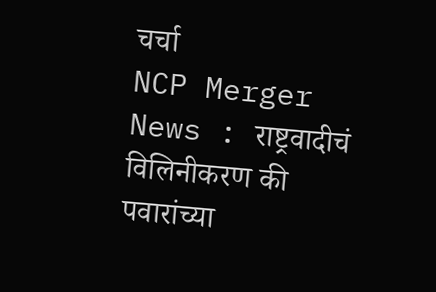चर्चा
NCP Merger News : राष्ट्रवादीचं विलिनीकरण की पवारांच्या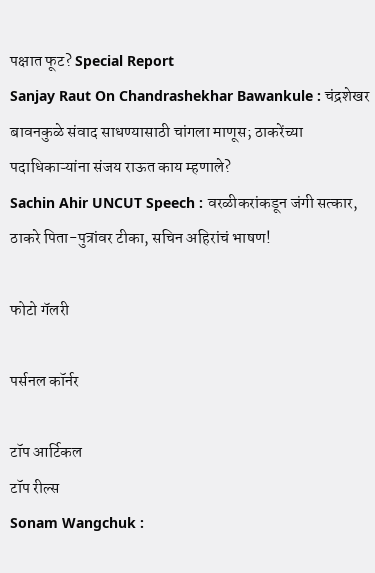पक्षात फूट? Special Report
Sanjay Raut On Chandrashekhar Bawankule : चंद्रशेखर बावनकुळे संवाद साधण्यासाठी चांगला माणूस; ठाकरेंच्या पदाधिकाऱ्यांना संजय राऊत काय म्हणाले?
Sachin Ahir UNCUT Speech : वरळीकरांकडून जंगी सत्कार, ठाकरे पिता-पुत्रांवर टीका, सचिन अहिरांचं भाषण!

फोटो गॅलरी

पर्सनल कॉर्नर

टॉप आर्टिकल
टॉप रील्स
Sonam Wangchuk :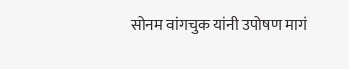सोनम वांगचुक यांनी उपोषण मागं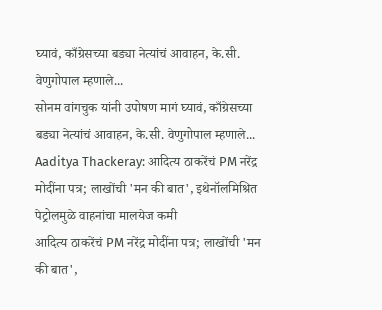घ्यावं, काँग्रेसच्या बड्या नेत्यांचं आवाहन, के.सी. वेणुगोपाल म्हणाले...
सोनम वांगचुक यांनी उपोषण मागं घ्यावं, काँग्रेसच्या बड्या नेत्यांचं आवाहन, के.सी. वेणुगोपाल म्हणाले...
Aaditya Thackeray: आदित्य ठाकरेंचं PM नरेंद्र मोदींना पत्र; लाखोंची 'मन की बात', इथेनॉलमिश्रित पेट्रोलमुळे वाहनांचा मालयेज कमी
आदित्य ठाकरेंचं PM नरेंद्र मोदींना पत्र; लाखोंची 'मन की बात',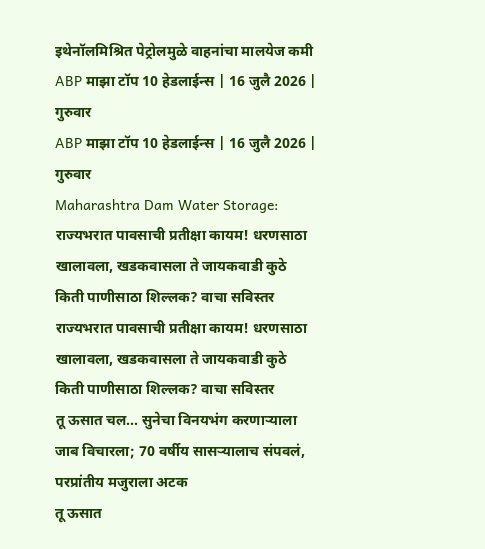इथेनॉलमिश्रित पेट्रोलमुळे वाहनांचा मालयेज कमी
ABP माझा टॉप 10 हेडलाईन्स | 16 जुलै 2026 | गुरुवार
ABP माझा टॉप 10 हेडलाईन्स | 16 जुलै 2026 | गुरुवार
Maharashtra Dam Water Storage: राज्यभरात पावसाची प्रतीक्षा कायम! धरणसाठा खालावला, खडकवासला ते जायकवाडी कुठे किती पाणीसाठा शिल्लक? वाचा सविस्तर
राज्यभरात पावसाची प्रतीक्षा कायम! धरणसाठा खालावला, खडकवासला ते जायकवाडी कुठे किती पाणीसाठा शिल्लक? वाचा सविस्तर
तू ऊसात चल... सुनेचा विनयभंग करणाऱ्याला जाब विचारला; 70 वर्षीय सासऱ्यालाच संपवलं, परप्रांतीय मजुराला अटक
तू ऊसात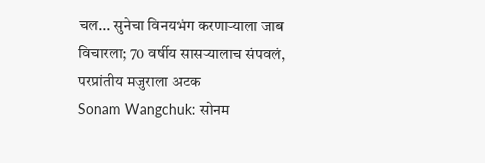चल... सुनेचा विनयभंग करणाऱ्याला जाब विचारला; 70 वर्षीय सासऱ्यालाच संपवलं, परप्रांतीय मजुराला अटक
Sonam Wangchuk: सोनम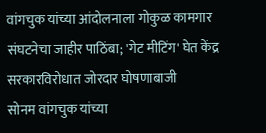वांगचुक यांच्या आंदोलनाला गोकुळ कामगार संघटनेचा जाहीर पाठिंबा; 'गेट मीटिंग' घेत केंद्र सरकारविरोधात जोरदार घोषणाबाजी
सोनम वांगचुक यांच्या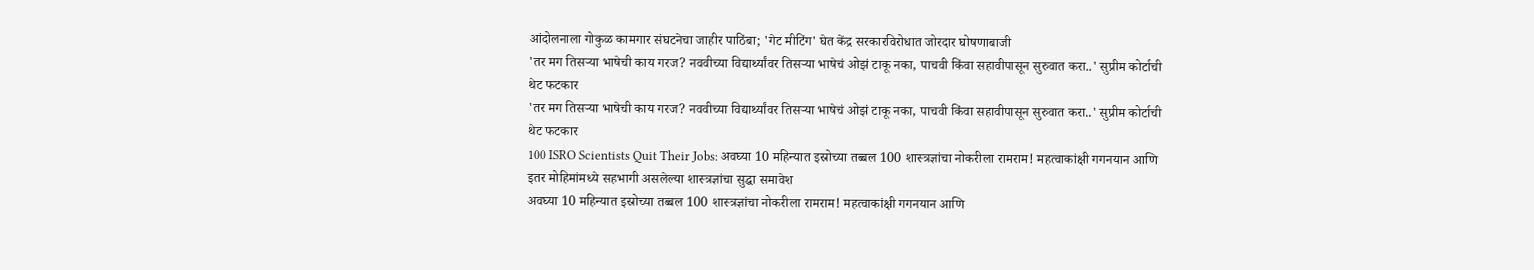आंदोलनाला गोकुळ कामगार संघटनेचा जाहीर पाठिंबा; 'गेट मीटिंग' घेत केंद्र सरकारविरोधात जोरदार घोषणाबाजी
'तर मग तिसऱ्या भाषेची काय गरज? नववीच्या विद्यार्थ्यांवर तिसऱ्या भाषेचं ओझं टाकू नका, पाचवी किंवा सहावीपासून सुरुवात करा..' सुप्रीम कोर्टाची थेट फटकार
'तर मग तिसऱ्या भाषेची काय गरज? नववीच्या विद्यार्थ्यांवर तिसऱ्या भाषेचं ओझं टाकू नका, पाचवी किंवा सहावीपासून सुरुवात करा..' सुप्रीम कोर्टाची थेट फटकार
100 ISRO Scientists Quit Their Jobs: अवघ्या 10 महिन्यात इस्रोच्या तब्बल 100 शास्त्रज्ञांचा नोकरीला रामराम! महत्वाकांक्षी गगनयान आणि इतर मोहिमांमध्ये सहभागी असलेल्या शास्त्रज्ञांचा सुद्धा समावेश
अवघ्या 10 महिन्यात इस्रोच्या तब्बल 100 शास्त्रज्ञांचा नोकरीला रामराम! महत्वाकांक्षी गगनयान आणि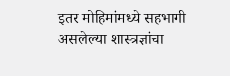इतर मोहिमांमध्ये सहभागी असलेल्या शास्त्रज्ञांचा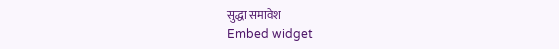सुद्धा समावेश
Embed widget